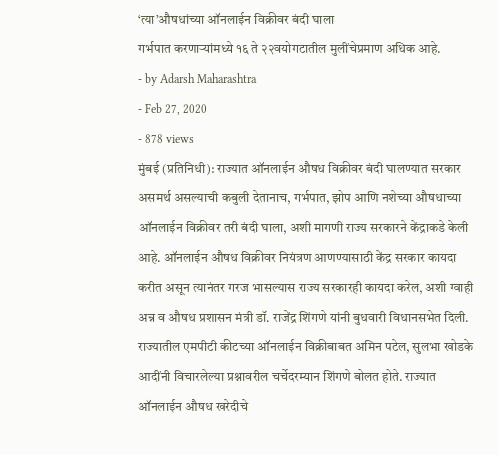‘त्या’औषधांच्या ऑनलाईन विक्रीवर बंदी घाला
गर्भपात करणाऱ्यांमध्ये १६ ते २२वयोगटातील मुलींचेप्रमाण अधिक आहे.
- by Adarsh Maharashtra
- Feb 27, 2020
- 878 views
मुंबई (प्रतिनिधी): राज्यात ऑनलाईन औषध विक्रीवर बंदी घालण्यात सरकार असमर्थ असल्याची कबुली देतानाच, गर्भपात, झोप आणि नशेच्या औषधाच्या ऑनलाईन विक्रीवर तरी बंदी घाला, अशी मागणी राज्य सरकारने केंद्राकडे केली आहे. ऑनलाईन औषध विक्रीवर नियंत्रण आणण्यासाठी केंद्र सरकार कायदा करीत असून त्यानंतर गरज भासल्यास राज्य सरकारही कायदा करेल, अशी ग्वाही अन्न व औषध प्रशासन मंत्री डॉ. राजेंद्र शिंगणे यांनी बुधवारी विधानसभेत दिली.
राज्यातील एमपीटी कीटच्या ऑनलाईन विक्रीबाबत अमिन पटेल, सुलभा खोडके आदींनी विचारलेल्या प्रश्नावरील चर्चेदरम्यान शिंगणे बोलत होते. राज्यात ऑनलाईन औषध खरेदीचे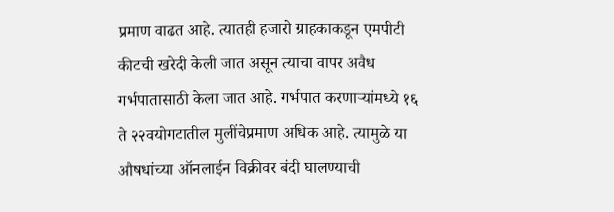प्रमाण वाढत आहे. त्यातही हजारो ग्राहकाकडून एमपीटी कीटची खरेदी केली जात असून त्याचा वापर अवैध गर्भपातासाठी केला जात आहे. गर्भपात करणाऱ्यांमध्ये १६ ते २२वयोगटातील मुलींचेप्रमाण अधिक आहे. त्यामुळे या औषधांच्या ऑनलाईन विक्रीवर बंदी घालण्याची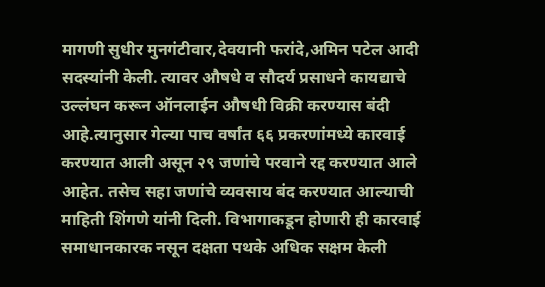मागणी सुधीर मुनगंटीवार,देवयानी फरांदे,अमिन पटेल आदी सदस्यांनी केली. त्यावर औषधे व सौदर्य प्रसाधने कायद्याचे उल्लंघन करून ऑनलाईन औषधी विक्री करण्यास बंदी आहे.त्यानुसार गेल्या पाच वर्षांत ६६ प्रकरणांमध्ये कारवाई करण्यात आली असून २९ जणांचे परवाने रद्द करण्यात आले आहेत. तसेच सहा जणांचे व्यवसाय बंद करण्यात आल्याची माहिती शिंगणे यांनी दिली. विभागाकडून होणारी ही कारवाई समाधानकारक नसून दक्षता पथके अधिक सक्षम केली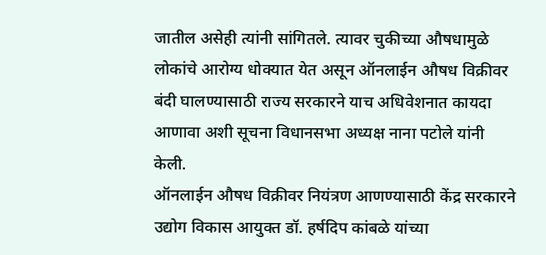जातील असेही त्यांनी सांगितले. त्यावर चुकीच्या औषधामुळे लोकांचे आरोग्य धोक्यात येत असून ऑनलाईन औषध विक्रीवर बंदी घालण्यासाठी राज्य सरकारने याच अधिवेशनात कायदा आणावा अशी सूचना विधानसभा अध्यक्ष नाना पटोले यांनी केली.
ऑनलाईन औषध विक्रीवर नियंत्रण आणण्यासाठी केंद्र सरकारने उद्योग विकास आयुक्त डॉ. हर्षदिप कांबळे यांच्या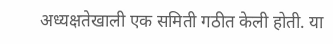अध्यक्षतेखाली एक समिती गठीत केली होती. या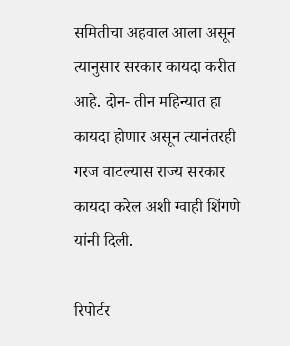समितीचा अहवाल आला असून त्यानुसार सरकार कायदा करीत आहे. दोन- तीन महिन्यात हा कायदा होणार असून त्यानंतरही गरज वाटल्यास राज्य सरकार कायदा करेल अशी ग्वाही शिंगणे यांनी दिली.

रिपोर्टर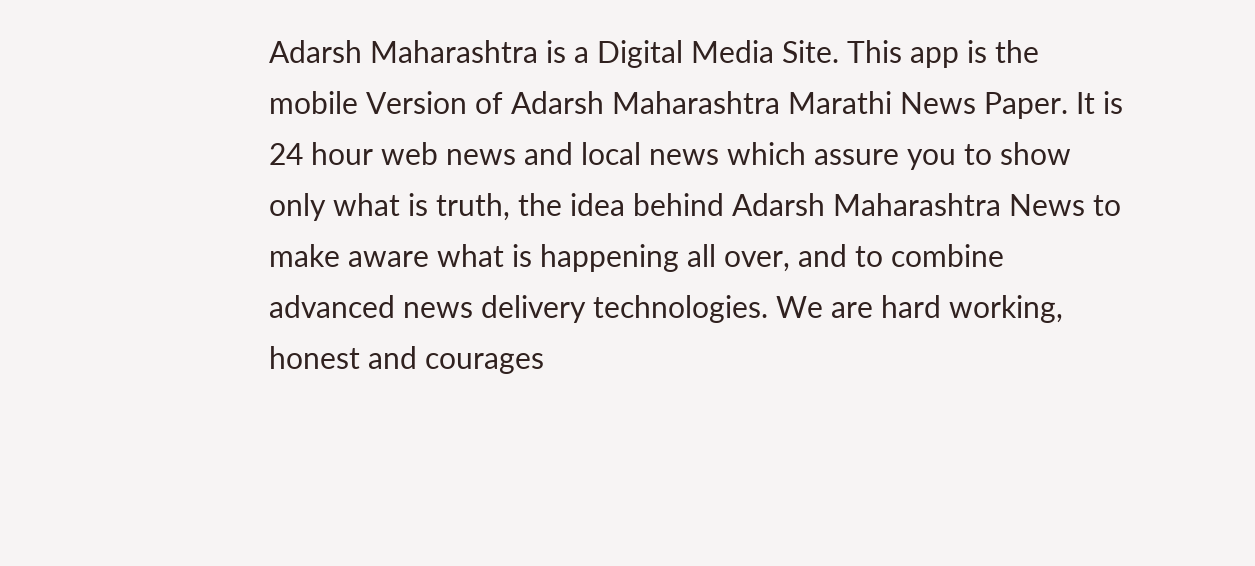Adarsh Maharashtra is a Digital Media Site. This app is the mobile Version of Adarsh Maharashtra Marathi News Paper. It is 24 hour web news and local news which assure you to show only what is truth, the idea behind Adarsh Maharashtra News to make aware what is happening all over, and to combine advanced news delivery technologies. We are hard working, honest and courages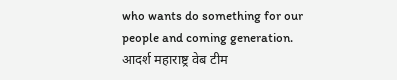who wants do something for our people and coming generation.
आदर्श महाराष्ट्र वेब टीम